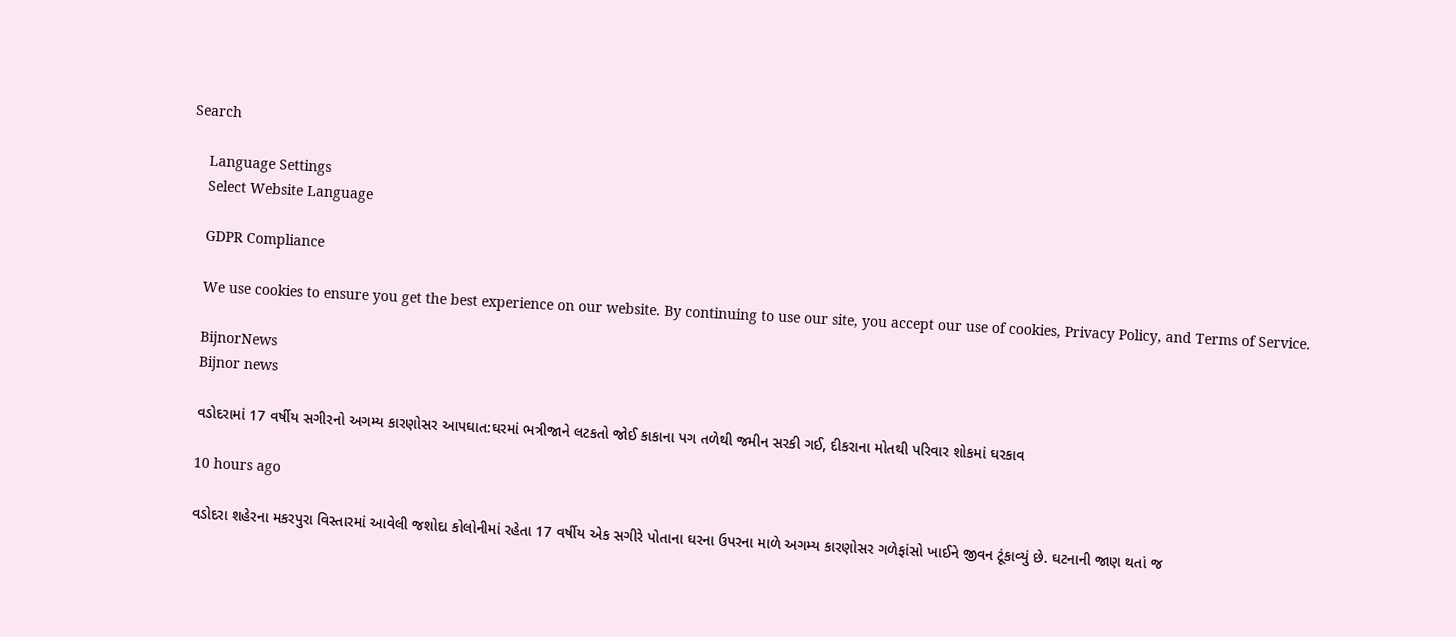Search

    Language Settings
    Select Website Language

    GDPR Compliance

    We use cookies to ensure you get the best experience on our website. By continuing to use our site, you accept our use of cookies, Privacy Policy, and Terms of Service.

    BijnorNews
    Bijnor news

    વડોદરામાં 17 વર્ષીય સગીરનો અગમ્ય કારણોસર આપઘાત:ઘરમાં ભત્રીજાને લટકતો જોઈ કાકાના પગ તળેથી જમીન સરકી ગઈ, દીકરાના મોતથી પરિવાર શોકમાં ઘરકાવ

    10 hours ago

    વડોદરા શહેરના મકરપુરા વિસ્તારમાં આવેલી જશોદા કોલોનીમાં રહેતા 17 વર્ષીય એક સગીરે પોતાના ઘરના ઉપરના માળે અગમ્ય કારણોસર ગળેફાંસો ખાઈને જીવન ટૂંકાવ્યું છે. ઘટનાની જાણ થતાં જ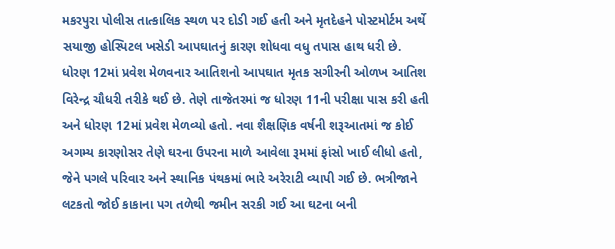મકરપુરા પોલીસ તાત્કાલિક સ્થળ પર દોડી ગઈ હતી અને મૃતદેહને પોસ્ટમોર્ટમ અર્થે સયાજી હોસ્પિટલ ખસેડી આપઘાતનું કારણ શોધવા વધુ તપાસ હાથ ધરી છે. ધોરણ 12માં પ્રવેશ મેળવનાર આતિશનો આપઘાત મૃતક સગીરની ઓળખ આતિશ વિરેન્દ્ર ચૌધરી તરીકે થઈ છે. તેણે તાજેતરમાં જ ધોરણ 11ની પરીક્ષા પાસ કરી હતી અને ધોરણ 12માં પ્રવેશ મેળવ્યો હતો. નવા શૈક્ષણિક વર્ષની શરૂઆતમાં જ કોઈ અગમ્ય કારણોસર તેણે ઘરના ઉપરના માળે આવેલા રૂમમાં ફાંસો ખાઈ લીધો હતો, જેને પગલે પરિવાર અને સ્થાનિક પંથકમાં ભારે અરેરાટી વ્યાપી ગઈ છે. ભત્રીજાને લટકતો જોઈ કાકાના પગ તળેથી જમીન સરકી ગઈ આ ઘટના બની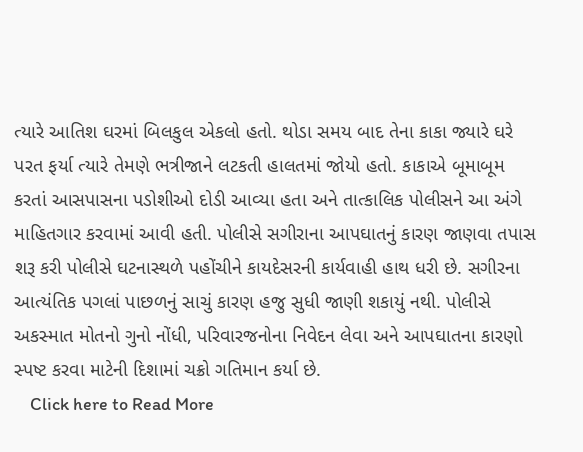ત્યારે આતિશ ઘરમાં બિલકુલ એકલો હતો. થોડા સમય બાદ તેના કાકા જ્યારે ઘરે પરત ફર્યા ત્યારે તેમણે ભત્રીજાને લટકતી હાલતમાં જોયો હતો. કાકાએ બૂમાબૂમ કરતાં આસપાસના પડોશીઓ દોડી આવ્યા હતા અને તાત્કાલિક પોલીસને આ અંગે માહિતગાર કરવામાં આવી હતી. પોલીસે સગીરાના આપઘાતનું કારણ જાણવા તપાસ શરૂ કરી પોલીસે ઘટનાસ્થળે પહોંચીને કાયદેસરની કાર્યવાહી હાથ ધરી છે. સગીરના આત્યંતિક પગલાં પાછળનું સાચું કારણ હજુ સુધી જાણી શકાયું નથી. પોલીસે અકસ્માત મોતનો ગુનો નોંધી, પરિવારજનોના નિવેદન લેવા અને આપઘાતના કારણો સ્પષ્ટ કરવા માટેની દિશામાં ચક્રો ગતિમાન કર્યા છે.
    Click here to Read More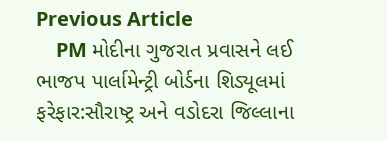Previous Article
    PM મોદીના ગુજરાત પ્રવાસને લઈ ભાજપ પાર્લામેન્ટ્રી બોર્ડના શિડ્યૂલમાં ફરેફાર:સૌરાષ્ટ્ર અને વડોદરા જિલ્લાના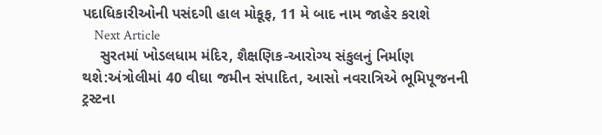પદાધિકારીઓની પસંદગી હાલ મોકૂફ, 11 મે બાદ નામ જાહેર કરાશે
    Next Article
    સુરતમાં ખોડલધામ મંદિર, શૈક્ષણિક-આરોગ્ય સંકુલનું નિર્માણ થશે:અંત્રોલીમાં 40 વીઘા જમીન સંપાદિત, આસો નવરાત્રિએ ભૂમિપૂજનની ટ્રસ્ટના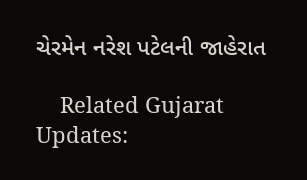ચેરમેન નરેશ પટેલની જાહેરાત

    Related Gujarat Updates: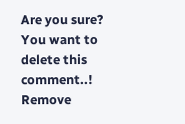Are you sure? You want to delete this comment..! Remove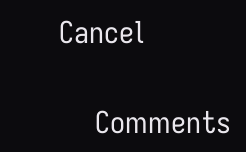Cancel

    Comments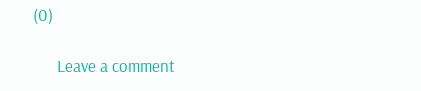(0)

      Leave a comment